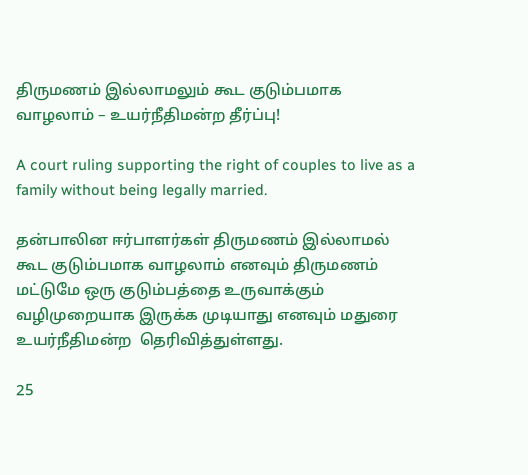திருமணம் இல்லாமலும் கூட குடும்பமாக வாழலாம் – உயர்நீதிமன்ற தீர்ப்பு!

A court ruling supporting the right of couples to live as a family without being legally married.

தன்பாலின ஈர்பாளர்கள் திருமணம் இல்லாமல் கூட குடும்பமாக வாழலாம் எனவும் திருமணம் மட்டுமே ஒரு குடும்பத்தை உருவாக்கும் வழிமுறையாக இருக்க முடியாது எனவும் மதுரை உயர்நீதிமன்ற  தெரிவித்துள்ளது.

25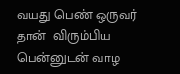வயது பெண் ஒருவர் தான்  விரும்பிய பென்னுடன் வாழ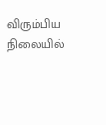விரும்பிய நிலையில்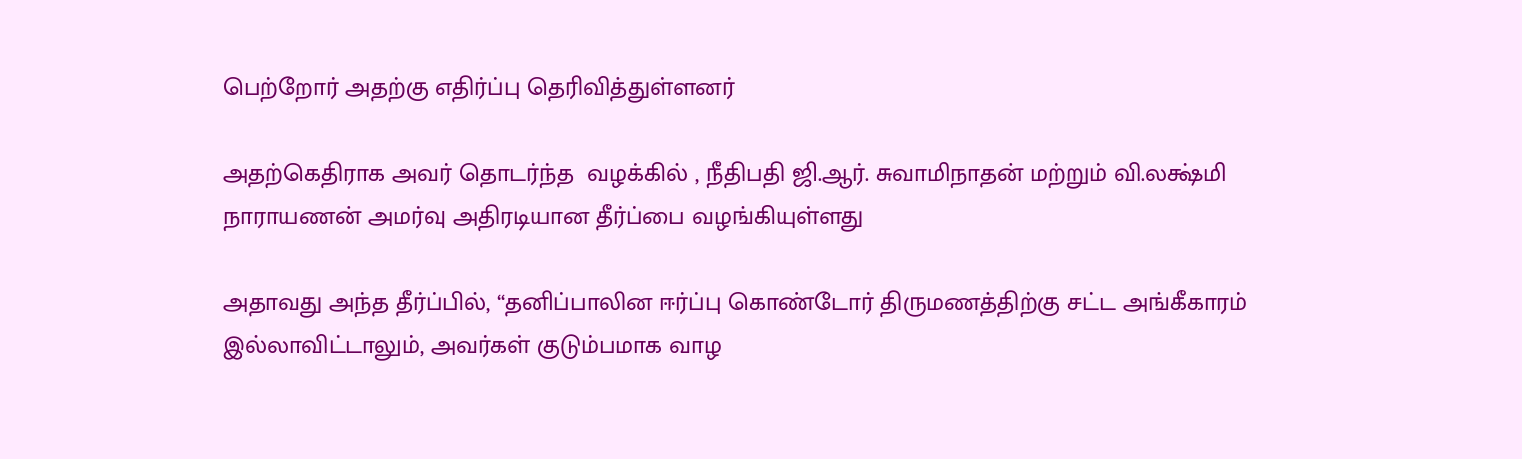பெற்றோர் அதற்கு எதிர்ப்பு தெரிவித்துள்ளனர்

அதற்கெதிராக அவர் தொடர்ந்த  வழக்கில் , நீதிபதி ஜி.ஆர். சுவாமிநாதன் மற்றும் வி.லக்ஷ்மி நாராயணன் அமர்வு அதிரடியான தீர்ப்பை வழங்கியுள்ளது

அதாவது அந்த தீர்ப்பில், “தனிப்பாலின ஈர்ப்பு கொண்டோர் திருமணத்திற்கு சட்ட அங்கீகாரம் இல்லாவிட்டாலும், அவர்கள் குடும்பமாக வாழ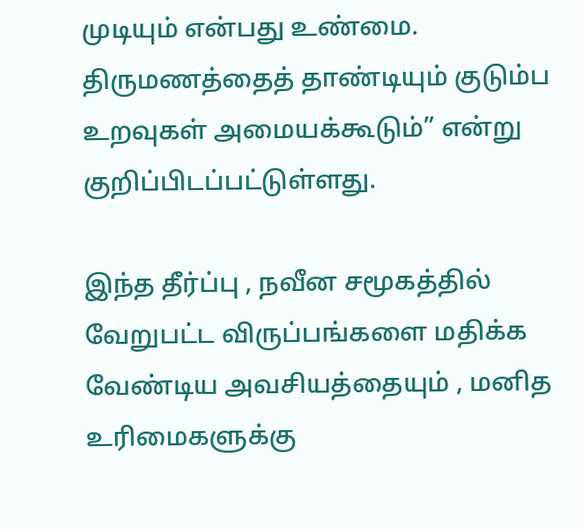முடியும் என்பது உண்மை. திருமணத்தைத் தாண்டியும் குடும்ப உறவுகள் அமையக்கூடும்” என்று குறிப்பிடப்பட்டுள்ளது.

இந்த தீர்ப்பு , நவீன சமூகத்தில் வேறுபட்ட விருப்பங்களை மதிக்க வேண்டிய அவசியத்தையும் , மனித உரிமைகளுக்கு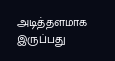அடித்தளமாக இருப்பது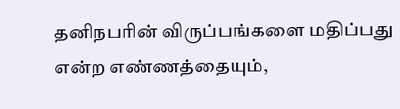தனிநபரின் விருப்பங்களை மதிப்பது என்ற எண்ணத்தையும்,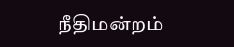நீதிமன்றம்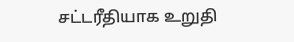சட்டரீதியாக உறுதி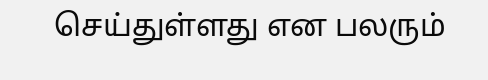செய்துள்ளது என பலரும்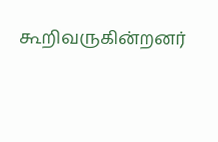கூறிவருகின்றனர்